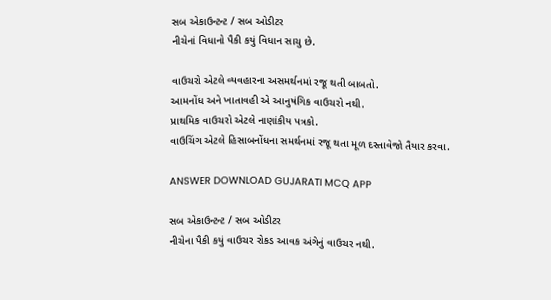સબ એકાઉન્ટન્ટ / સબ ઓડીટર
નીચેનાં વિધાનો પૈકી કયું વિધાન સાચુ છે.

વાઉચરો એટલે વ્યવહારના અસમર્થનમાં રજૂ થતી બાબતો.
આમનોંધ અને ખાતાવહી એ આનુષંગિક વાઉચરો નથી.
પ્રાથમિક વાઉચરો એટલે નાણાંકીય પત્રકો.
વાઉચિંગ એટલે હિસાબનોંધના સમર્થનમાં રજૂ થતા મૂળ દસ્તાવેજો તૈયાર કરવા.

ANSWER DOWNLOAD GUJARATI MCQ APP

સબ એકાઉન્ટન્ટ / સબ ઓડીટર
નીચેના પૈકી કયું વાઉચર રોકડ આવક અંગેનું વાઉચર નથી.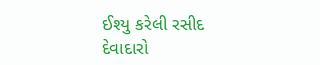ઈશ્યુ કરેલી રસીદ
દેવાદારો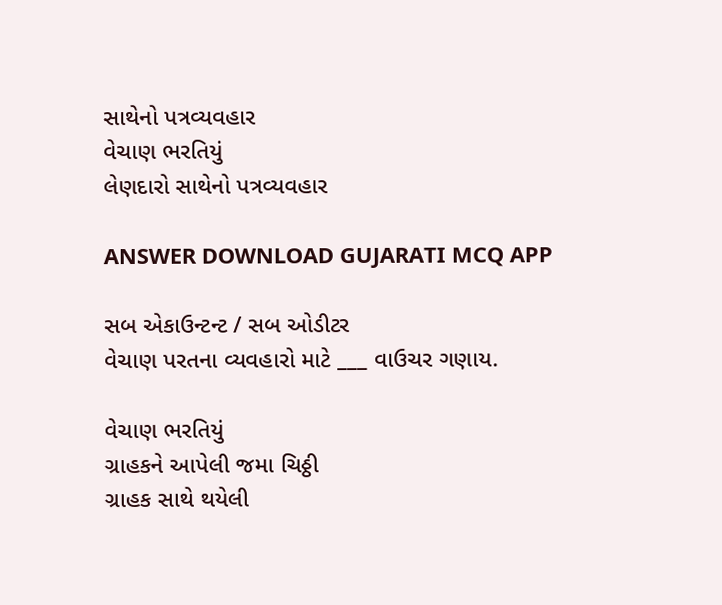સાથેનો પત્રવ્યવહાર
વેચાણ ભરતિયું
લેણદારો સાથેનો પત્રવ્યવહાર

ANSWER DOWNLOAD GUJARATI MCQ APP

સબ એકાઉન્ટન્ટ / સબ ઓડીટર
વેચાણ પરતના વ્યવહારો માટે ___ વાઉચર ગણાય.

વેચાણ ભરતિયું
ગ્રાહકને આપેલી જમા ચિઠ્ઠી
ગ્રાહક સાથે થયેલી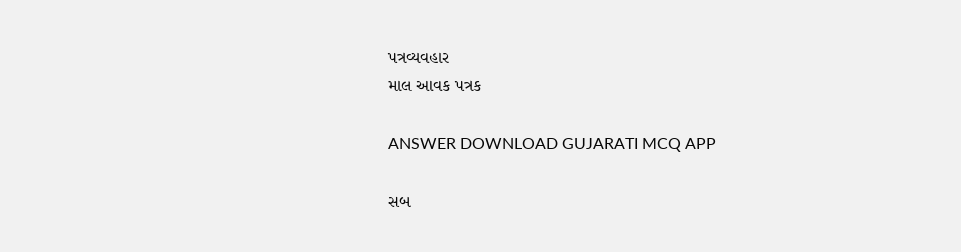પત્રવ્યવહાર
માલ આવક પત્રક

ANSWER DOWNLOAD GUJARATI MCQ APP

સબ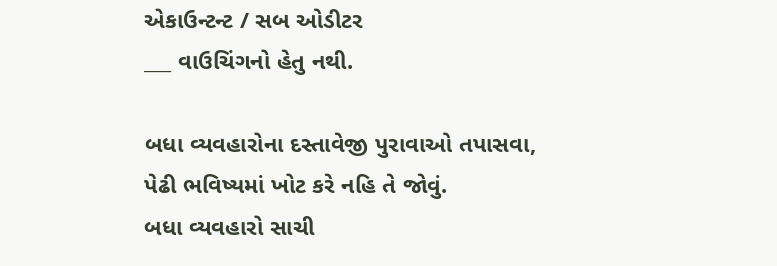એકાઉન્ટન્ટ / સબ ઓડીટર
___ વાઉચિંગનો હેતુ નથી.

બધા વ્યવહારોના દસ્તાવેજી પુરાવાઓ તપાસવા,
પેઢી ભવિષ્યમાં ખોટ કરે નહિ તે જોવું.
બધા વ્યવહારો સાચી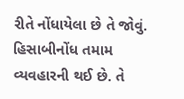રીતે નોંધાયેલા છે તે જોવું.
હિસાબીનોંધ તમામ વ્યવહારની થઈ છે. તે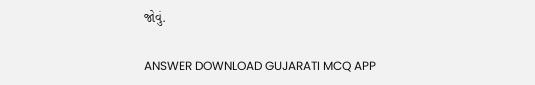જોવું.

ANSWER DOWNLOAD GUJARATI MCQ APP